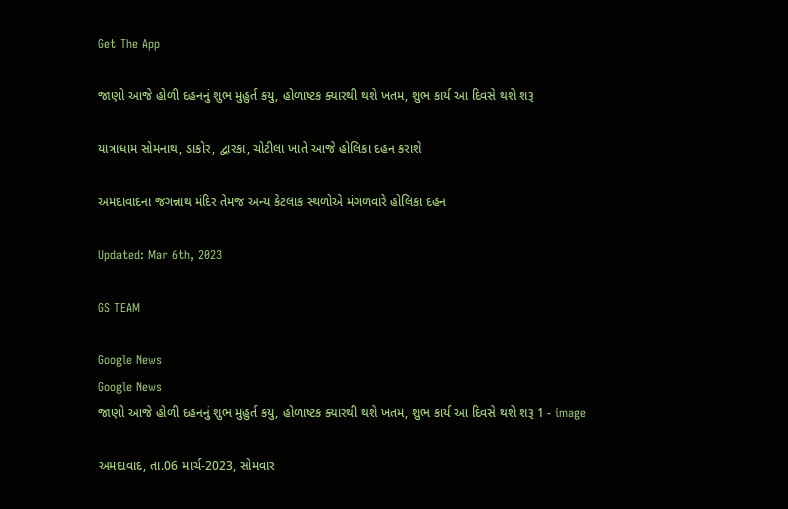Get The App

જાણો આજે હોળી દહનનું શુભ મુહુર્ત કયુ, હોળાષ્ટક ક્યારથી થશે ખતમ, શુભ કાર્ય આ દિવસે થશે શરૂ

યાત્રાધામ સોમનાથ, ડાકોર, દ્વારકા, ચોટીલા ખાતે આજે હોલિકા દહન કરાશે

અમદાવાદના જગન્નાથ મંદિર તેમજ અન્ય કેટલાક સ્થળોએ મંગળવારે હોલિકા દહન

Updated: Mar 6th, 2023

GS TEAM

Google News
Google News
જાણો આજે હોળી દહનનું શુભ મુહુર્ત કયુ, હોળાષ્ટક ક્યારથી થશે ખતમ, શુભ કાર્ય આ દિવસે થશે શરૂ 1 - image

અમદાવાદ, તા.06 માર્ચ-2023, સોમવાર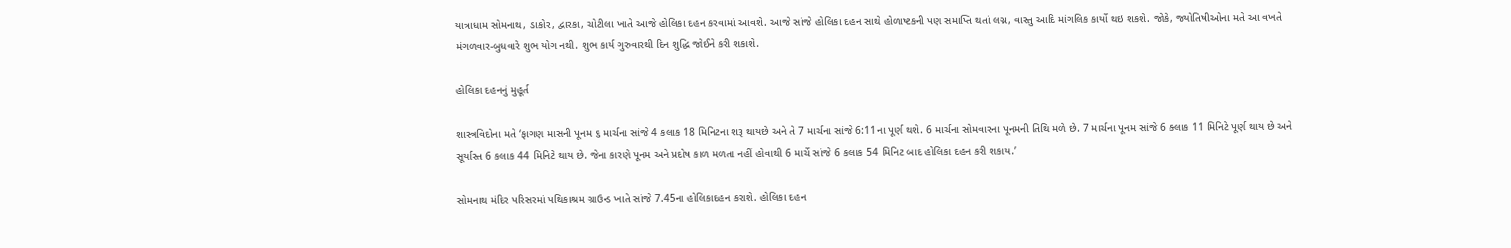યાત્રાધામ સોમનાથ, ડાકોર, દ્વારકા, ચોટીલા ખાતે આજે હોલિકા દહન કરવામાં આવશે. આજે સાંજે હોલિકા દહન સાથે હોળાષ્ટકની પણ સમાપ્તિ થતાં લગ્ન, વાસ્તુ આદિ માંગલિક કાર્યો થઇ શકશે. જોકે, જ્યોતિષીઓના મતે આ વખતે મંગળવાર-બુધવારે શુભ યોગ નથી. શુભ કાર્ય ગુરુવારથી દિન શુદ્ધિ જોઈને કરી શકાશે.

હોલિકા દહનનું મુહૂર્ત

શાસ્ત્રવિદોના મતે ‘ફાગણ માસની પૂનમ ૬ માર્ચના સાંજે 4 કલાક 18 મિનિટના શરૂ થાયછે અને તે 7 માર્ચના સાંજે 6:11ના પૂર્ણ થશે. 6 માર્ચના સોમવારના પૂનમની તિથિ મળે છે. 7 માર્ચના પૂનમ સાંજે 6 ક્લાક 11 મિનિટે પૂર્ણ થાય છે અને સૂર્યાસ્ત 6 કલાક 44 મિનિટે થાય છે. જેના કારણે પૂનમ અને પ્રદોષ કાળ મળતા નહીં હોવાથી 6 માર્ચે સાંજે 6 કલાક 54 મિનિટ બાદ હોલિકા દહન કરી શકાય.’

સોમનાથ મંદિર પરિસરમાં પથિકાશ્રમ ગ્રાઉન્ડ ખાતે સાંજે 7.45ના હોલિકાદહન કરાશે. હોલિકા દહન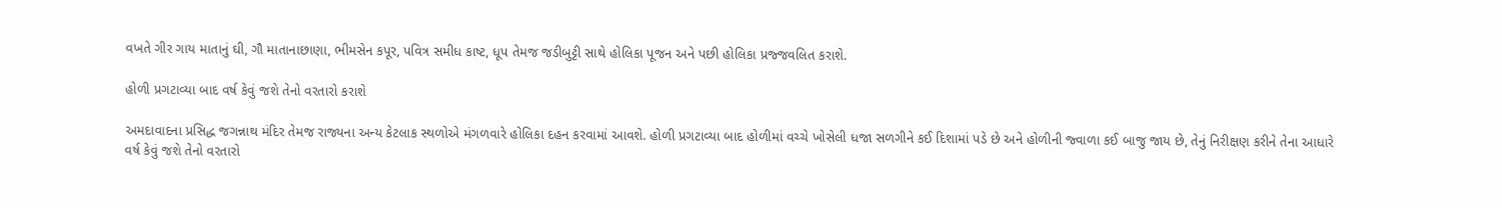વખતે ગીર ગાય માતાનું ઘી, ગૌ માતાનાછાણા, ભીમસેન કપૂર, પવિત્ર સમીધ કાષ્ટ, ધૂપ તેમજ જડીબુટ્ટી સાથે હોલિકા પૂજન અને પછી હોલિકા પ્રજ્જવલિત કરાશે.

હોળી પ્રગટાવ્યા બાદ વર્ષ કેવું જશે તેનો વરતારો કરાશે

અમદાવાદના પ્રસિદ્ધ જગન્નાથ મંદિર તેમજ રાજ્યના અન્ય કેટલાક સ્થળોએ મંગળવારે હોલિકા દહન કરવામાં આવશે. હોળી પ્રગટાવ્યા બાદ હોળીમાં વચ્ચે ખોસેલી ધજા સળગીને કઈ દિશામાં પડે છે અને હોળીની જ્વાળા કઈ બાજુ જાય છે, તેનું નિરીક્ષણ કરીને તેના આધારે વર્ષ કેવું જશે તેનો વરતારો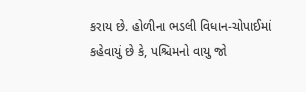કરાય છે. હોળીના ભડલી વિધાન-ચોપાઈમાં કહેવાયું છે કે, પશ્ચિમનો વાયુ જો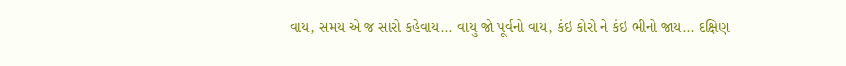વાય, સમય એ જ સારો કહેવાય... વાયુ જો પૂર્વનો વાય, કંઇ કોરો ને કંઇ ભીનો જાય... દક્ષિણ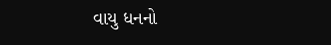વાયુ ધનનો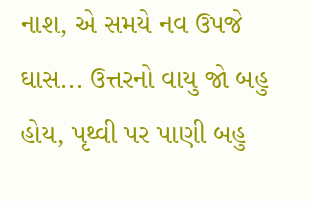નાશ, એ સમયે નવ ઉપજે ઘાસ... ઉત્તરનો વાયુ જો બહુ હોય, પૃથ્વી પર પાણી બહુ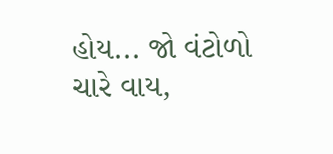હોય... જો વંટોળો ચારે વાય,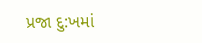પ્રજા દુ:ખમાં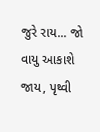જુરે રાય... જો વાયુ આકાશે જાય, પૃથ્વી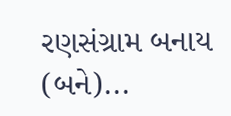રણસંગ્રામ બનાય (બને)...